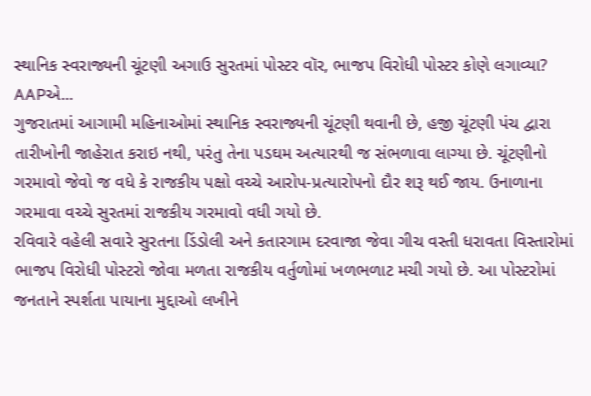સ્થાનિક સ્વરાજ્યની ચૂંટણી અગાઉ સુરતમાં પોસ્ટર વૉર, ભાજપ વિરોધી પોસ્ટર કોણે લગાવ્યા? AAPએ...
ગુજરાતમાં આગામી મહિનાઓમાં સ્થાનિક સ્વરાજ્યની ચૂંટણી થવાની છે, હજી ચૂંટણી પંચ દ્વારા તારીખોની જાહેરાત કરાઇ નથી, પરંતુ તેના પડઘમ અત્યારથી જ સંભળાવા લાગ્યા છે. ચૂંટણીનો ગરમાવો જેવો જ વધે કે રાજકીય પક્ષો વચ્ચે આરોપ-પ્રત્યારોપનો દૌર શરૂ થઈ જાય. ઉનાળાના ગરમાવા વચ્ચે સુરતમાં રાજકીય ગરમાવો વધી ગયો છે.
રવિવારે વહેલી સવારે સુરતના ડિંડોલી અને કતારગામ દરવાજા જેવા ગીચ વસ્તી ધરાવતા વિસ્તારોમાં ભાજપ વિરોધી પોસ્ટરો જોવા મળતા રાજકીય વર્તુળોમાં ખળભળાટ મચી ગયો છે. આ પોસ્ટરોમાં જનતાને સ્પર્શતા પાયાના મુદ્દાઓ લખીને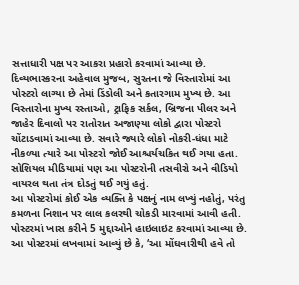સત્તાધારી પક્ષ પર આકરા પ્રહારો કરવામાં આવ્યા છે.
દિવ્યભાસ્કરના અહેવાલ મુજબ, સુરતના જે વિસ્તારોમાં આ પોસ્ટરો લાગ્યા છે તેમાં ડિંડોલી અને કતારગામ મુખ્ય છે. આ વિસ્તારોના મુખ્ય રસ્તાઓ, ટ્રાફિક સર્કલ, બ્રિજના પીલર અને જાહેર દિવાલો પર રાતોરાત અજાણ્યા લોકો દ્વારા પોસ્ટરો ચોંટાડવામાં આવ્યા છે. સવારે જ્યારે લોકો નોકરી-ધંધા માટે નીકળ્યા ત્યારે આ પોસ્ટરો જોઈ આશ્ચર્યચકિત થઈ ગયા હતા. સોશિયલ મીડિયામાં પણ આ પોસ્ટરોની તસવીરો અને વીડિયો વાયરલ થતા તંત્ર દોડતું થઈ ગયું હતું.
આ પોસ્ટરોમાં કોઈ એક વ્યક્તિ કે પક્ષનું નામ લખ્યું નહોતું, પરંતુ કમળના નિશાન પર લાલ કલરથી ચોકડી મારવામાં આવી હતી. પોસ્ટરમાં ખાસ કરીને 5 મુદ્દાઓને હાઇલાઇટ કરવામાં આવ્યા છે. આ પોસ્ટરમાં લખવામાં આવ્યું છે કે, ‘આ મોંઘવારીથી હવે તો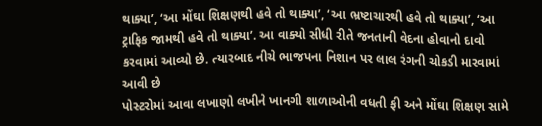થાક્યા’, ‘આ મોંઘા શિક્ષણથી હવે તો થાક્યા’, ‘આ ભ્રષ્ટાચારથી હવે તો થાક્યા’, ‘આ ટ્રાફિક જામથી હવે તો થાક્યા’. આ વાક્યો સીધી રીતે જનતાની વેદના હોવાનો દાવો કરવામાં આવ્યો છે. ત્યારબાદ નીચે ભાજપના નિશાન પર લાલ રંગની ચોકડી મારવામાં આવી છે
પોસ્ટરોમાં આવા લખાણો લખીને ખાનગી શાળાઓની વધતી ફી અને મોંઘા શિક્ષણ સામે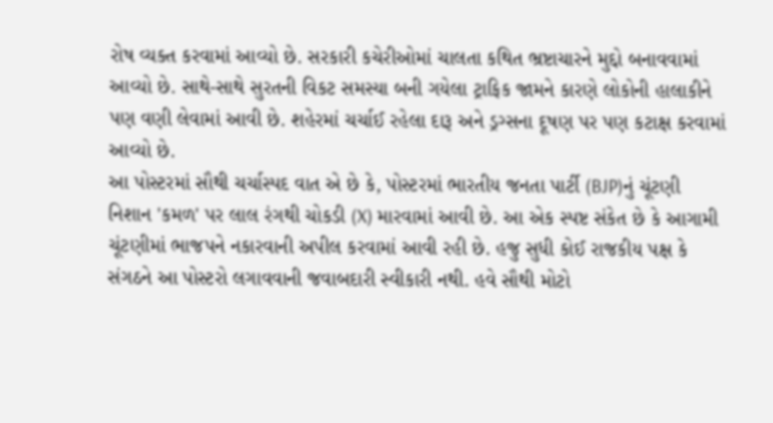રોષ વ્યક્ત કરવામાં આવ્યો છે. સરકારી કચેરીઓમાં ચાલતા કથિત ભ્રષ્ટાચારને મુદ્દો બનાવવામાં આવ્યો છે. સાથે-સાથે સુરતની વિકટ સમસ્યા બની ગયેલા ટ્રાફિક જામને કારણે લોકોની હાલાકીને પણ વણી લેવામાં આવી છે. શહેરમાં ચર્ચાઈ રહેલા દારૂ અને ડ્રગ્સના દૂષણ પર પણ કટાક્ષ કરવામાં આવ્યો છે.
આ પોસ્ટરમાં સૌથી ચર્ચાસ્પદ વાત એ છે કે, પોસ્ટરમાં ભારતીય જનતા પાર્ટી (BJP)નું ચૂંટણી નિશાન 'કમળ' પર લાલ રંગથી ચોકડી (X) મારવામાં આવી છે. આ એક સ્પષ્ટ સંકેત છે કે આગામી ચૂંટણીમાં ભાજપને નકારવાની અપીલ કરવામાં આવી રહી છે. હજુ સુધી કોઈ રાજકીય પક્ષ કે સંગઠને આ પોસ્ટરો લગાવવાની જવાબદારી સ્વીકારી નથી. હવે સૌથી મોટો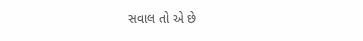સવાલ તો એ છે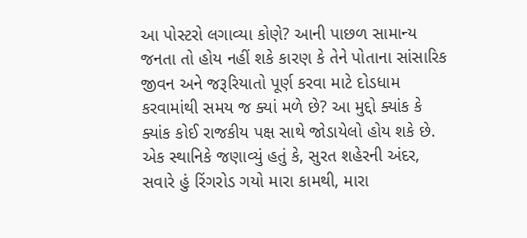આ પોસ્ટરો લગાવ્યા કોણે? આની પાછળ સામાન્ય જનતા તો હોય નહીં શકે કારણ કે તેને પોતાના સાંસારિક જીવન અને જરૂરિયાતો પૂર્ણ કરવા માટે દોડધામ કરવામાંથી સમય જ ક્યાં મળે છે? આ મુદ્દો ક્યાંક કે ક્યાંક કોઈ રાજકીય પક્ષ સાથે જોડાયેલો હોય શકે છે.
એક સ્થાનિકે જણાવ્યું હતું કે, સુરત શહેરની અંદર, સવારે હું રિંગરોડ ગયો મારા કામથી, મારા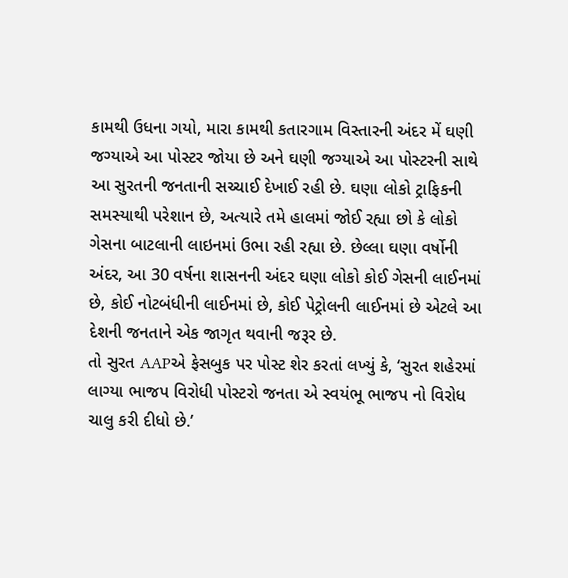કામથી ઉધના ગયો, મારા કામથી કતારગામ વિસ્તારની અંદર મેં ઘણી જગ્યાએ આ પોસ્ટર જોયા છે અને ઘણી જગ્યાએ આ પોસ્ટરની સાથે આ સુરતની જનતાની સચ્ચાઈ દેખાઈ રહી છે. ઘણા લોકો ટ્રાફિકની સમસ્યાથી પરેશાન છે, અત્યારે તમે હાલમાં જોઈ રહ્યા છો કે લોકો ગેસના બાટલાની લાઇનમાં ઉભા રહી રહ્યા છે. છેલ્લા ઘણા વર્ષોની અંદર, આ 30 વર્ષના શાસનની અંદર ઘણા લોકો કોઈ ગેસની લાઈનમાં છે, કોઈ નોટબંધીની લાઈનમાં છે, કોઈ પેટ્રોલની લાઈનમાં છે એટલે આ દેશની જનતાને એક જાગૃત થવાની જરૂર છે.
તો સુરત AAPએ ફેસબુક પર પોસ્ટ શેર કરતાં લખ્યું કે, ‘સુરત શહેરમાં લાગ્યા ભાજપ વિરોધી પોસ્ટરો જનતા એ સ્વયંભૂ ભાજપ નો વિરોધ ચાલુ કરી દીધો છે.’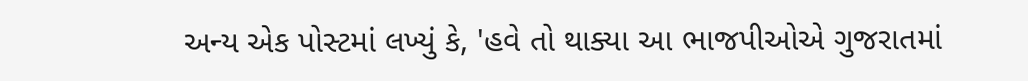અન્ય એક પોસ્ટમાં લખ્યું કે, 'હવે તો થાક્યા આ ભાજપીઓએ ગુજરાતમાં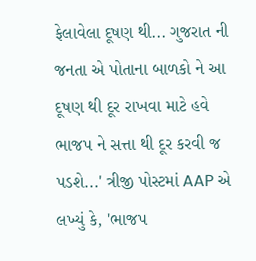ફેલાવેલા દૂષણ થી... ગુજરાત ની જનતા એ પોતાના બાળકો ને આ દૂષણ થી દૂર રાખવા માટે હવે ભાજપ ને સત્તા થી દૂર કરવી જ પડશે...' ત્રીજી પોસ્ટમાં AAP એ લખ્યું કે, 'ભાજપ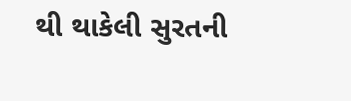થી થાકેલી સુરતની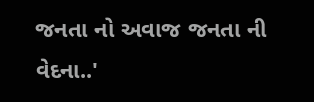જનતા નો અવાજ જનતા ની વેદના..'